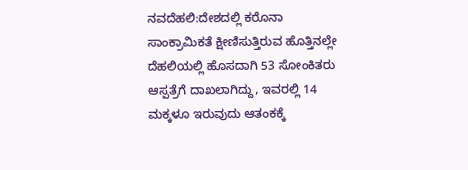ನವದೆಹಲಿ:ದೇಶದಲ್ಲಿ ಕರೊನಾ ಸಾಂಕ್ರಾಮಿಕತೆ ಕ್ಷೀಣಿಸುತ್ತಿರುವ ಹೊತ್ತಿನಲ್ಲೇ ದೆಹಲಿಯಲ್ಲಿ ಹೊಸದಾಗಿ 53 ಸೋಂಕಿತರು ಆಸ್ಪತ್ರೆಗೆ ದಾಖಲಾಗಿದ್ದು, ಇವರಲ್ಲಿ 14 ಮಕ್ಕಳೂ ಇರುವುದು ಆತಂಕಕ್ಕೆ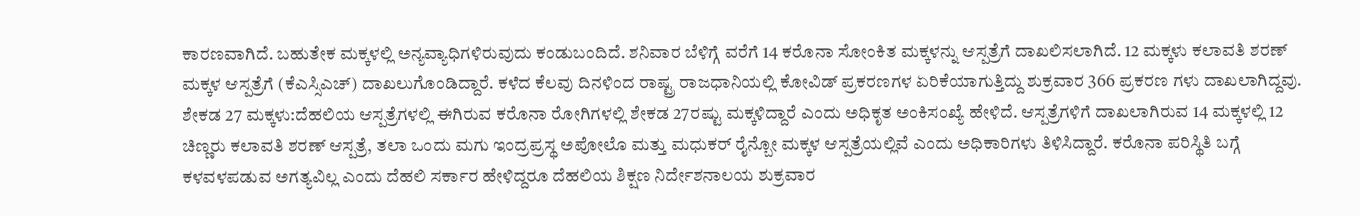ಕಾರಣವಾಗಿದೆ. ಬಹುತೇಕ ಮಕ್ಕಳಲ್ಲಿ ಅನ್ಯವ್ಯಾಧಿಗಳಿರುವುದು ಕಂಡುಬಂದಿದೆ. ಶನಿವಾರ ಬೆಳಿಗ್ಗೆ ವರೆಗೆ 14 ಕರೊನಾ ಸೋಂಕಿತ ಮಕ್ಕಳನ್ನು ಆಸ್ಪತ್ರೆಗೆ ದಾಖಲಿಸಲಾಗಿದೆ. 12 ಮಕ್ಕಳು ಕಲಾವತಿ ಶರಣ್ ಮಕ್ಕಳ ಆಸ್ಪತ್ರೆಗೆ (ಕೆಎಸ್ಸಿಎಚ್) ದಾಖಲುಗೊಂಡಿದ್ದಾರೆ. ಕಳೆದ ಕೆಲವು ದಿನಳಿಂದ ರಾಷ್ಟ್ರ ರಾಜಧಾನಿಯಲ್ಲಿ ಕೋವಿಡ್ ಪ್ರಕರಣಗಳ ಏರಿಕೆಯಾಗುತ್ತಿದ್ದು ಶುಕ್ರವಾರ 366 ಪ್ರಕರಣ ಗಳು ದಾಖಲಾಗಿದ್ದವು.
ಶೇಕಡ 27 ಮಕ್ಕಳು:ದೆಹಲಿಯ ಆಸ್ಪತ್ರೆಗಳಲ್ಲಿ ಈಗಿರುವ ಕರೊನಾ ರೋಗಿಗಳಲ್ಲಿ ಶೇಕಡ 27ರಷ್ಟು ಮಕ್ಕಳಿದ್ದಾರೆ ಎಂದು ಅಧಿಕೃತ ಅಂಕಿಸಂಖ್ಯೆ ಹೇಳಿದೆ. ಆಸ್ಪತ್ರೆಗಳಿಗೆ ದಾಖಲಾಗಿರುವ 14 ಮಕ್ಕಳಲ್ಲಿ 12 ಚಿಣ್ಣರು ಕಲಾವತಿ ಶರಣ್ ಆಸ್ಪತ್ರೆ, ತಲಾ ಒಂದು ಮಗು ಇಂದ್ರಪ್ರಸ್ಥ ಅಪೋಲೊ ಮತ್ತು ಮಧುಕರ್ ರೈನ್ಬೋ ಮಕ್ಕಳ ಆಸ್ಪತ್ರೆಯಲ್ಲಿವೆ ಎಂದು ಅಧಿಕಾರಿಗಳು ತಿಳಿಸಿದ್ದಾರೆ. ಕರೊನಾ ಪರಿಸ್ಥಿತಿ ಬಗ್ಗೆ ಕಳವಳಪಡುವ ಅಗತ್ಯವಿಲ್ಲ ಎಂದು ದೆಹಲಿ ಸರ್ಕಾರ ಹೇಳಿದ್ದರೂ ದೆಹಲಿಯ ಶಿಕ್ಷಣ ನಿರ್ದೇಶನಾಲಯ ಶುಕ್ರವಾರ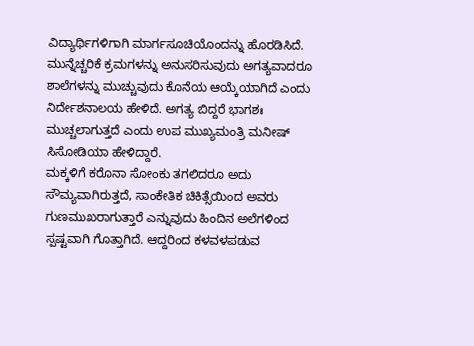ವಿದ್ಯಾರ್ಥಿಗಳಿಗಾಗಿ ಮಾರ್ಗಸೂಚಿಯೊಂದನ್ನು ಹೊರಡಿಸಿದೆ. ಮುನ್ನೆಚ್ಚರಿಕೆ ಕ್ರಮಗಳನ್ನು ಅನುಸರಿಸುವುದು ಅಗತ್ಯವಾದರೂ ಶಾಲೆಗಳನ್ನು ಮುಚ್ಚುವುದು ಕೊನೆಯ ಆಯ್ಕೆಯಾಗಿದೆ ಎಂದು ನಿರ್ದೇಶನಾಲಯ ಹೇಳಿದೆ. ಅಗತ್ಯ ಬಿದ್ದರೆ ಭಾಗಶಃ ಮುಚ್ಚಲಾಗುತ್ತದೆ ಎಂದು ಉಪ ಮುಖ್ಯಮಂತ್ರಿ ಮನೀಷ್ ಸಿಸೋಡಿಯಾ ಹೇಳಿದ್ದಾರೆ.
ಮಕ್ಕಳಿಗೆ ಕರೊನಾ ಸೋಂಕು ತಗಲಿದರೂ ಅದು ಸೌಮ್ಯವಾಗಿರುತ್ತದೆ, ಸಾಂಕೇತಿಕ ಚಿಕಿತ್ಸೆಯಿಂದ ಅವರು ಗುಣಮುಖರಾಗುತ್ತಾರೆ ಎನ್ನುವುದು ಹಿಂದಿನ ಅಲೆಗಳಿಂದ ಸ್ಪಷ್ಟವಾಗಿ ಗೊತ್ತಾಗಿದೆ. ಆದ್ದರಿಂದ ಕಳವಳಪಡುವ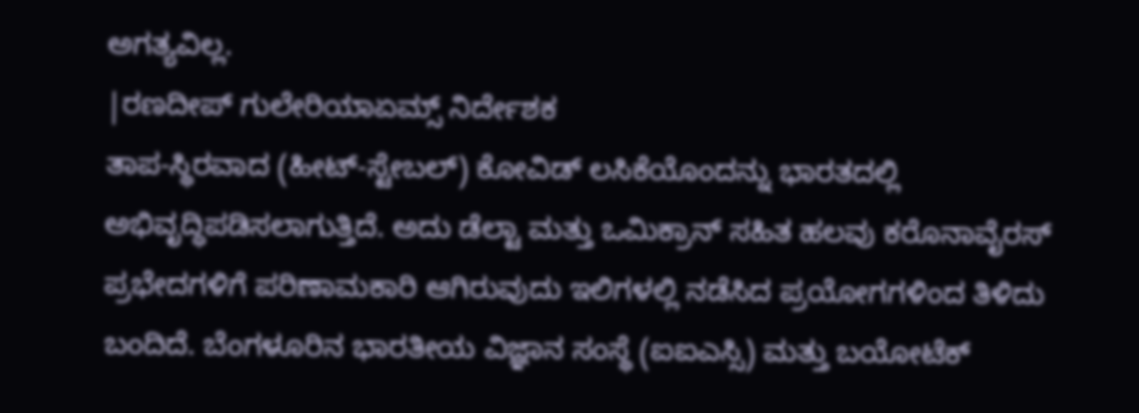ಅಗತ್ಯವಿಲ್ಲ.
|ರಣದೀಪ್ ಗುಲೇರಿಯಾಏಮ್ಸ್ ನಿರ್ದೇಶಕ
ತಾಪ-ಸ್ಥಿರವಾದ (ಹೀಟ್-ಸ್ಟೇಬಲ್) ಕೋವಿಡ್ ಲಸಿಕೆಯೊಂದನ್ನು ಭಾರತದಲ್ಲಿ ಅಭಿವೃದ್ಧಿಪಡಿಸಲಾಗುತ್ತಿದೆ. ಅದು ಡೆಲ್ಟಾ ಮತ್ತು ಒಮಿಕ್ರಾನ್ ಸಹಿತ ಹಲವು ಕರೊನಾವೈರಸ್ ಪ್ರಭೇದಗಳಿಗೆ ಪರಿಣಾಮಕಾರಿ ಆಗಿರುವುದು ಇಲಿಗಳಲ್ಲಿ ನಡೆಸಿದ ಪ್ರಯೋಗಗಳಿಂದ ತಿಳಿದು ಬಂದಿದೆ. ಬೆಂಗಳೂರಿನ ಭಾರತೀಯ ವಿಜ್ಞಾನ ಸಂಸ್ಥೆ (ಐಐಎಸ್ಸಿ) ಮತ್ತು ಬಯೋಟೆಕ್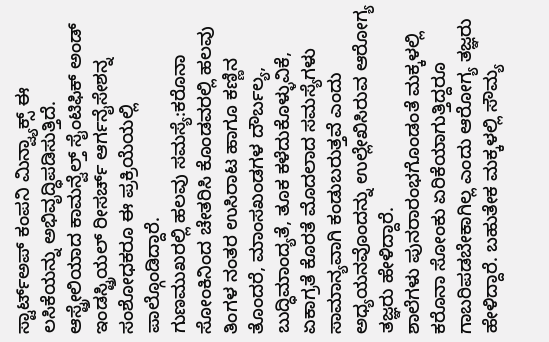ಸ್ಟಾರ್ಟ್ಅಪ್ ಕಂಪನಿ ಮಿನ್ವ್ಯಾಕ್ಸ್ ಈ ಲಸಿಕೆಯನ್ನು ಅಭಿವೃದ್ಧಿಪಡಿಸುತ್ತಿದೆ. ಆಸ್ಟ್ರೇಲಿಯಾದ ಕಾಮನ್ವೆಲ್ತ್ ಸೈಂಟಿಫಿಕ್ ಅಂಡ್ ಇಂಡಸ್ಟ್ರಿಯಲ್ ರೀಸರ್ಚ್ ಆರ್ಗನೈಸೇಶನ್ನ ಸಂಶೋಧಕರೂ ಈ ಪ್ರಕ್ರಿಯೆಯಲ್ಲಿ ಪಾಲ್ಗೊಂಡಿದ್ದಾರೆ.
ಗುಣಮುಖರಲ್ಲಿ ಹಲವು ಸಮಸ್ಯೆ:ಕರೊನಾ ಸೋಂಕಿನಿಂದ ಚೇತರಿಸಿ ಕೊಂಡವರಲ್ಲಿ ಹಲವು ತಿಂಗಳ ನಂತರ ಉಸಿರಾಟ ಹಾಗೂ ಕಣ್ಣಿನ ತೊಂದರೆ, ಮಾಂಸಖಂಡಗಳ ದೌರ್ಬಲ್ಯ, ಬುದ್ಧಿಮಾಂದ್ಯತೆ, ತೂಕ ಕಳೆದುಕೊಳ್ಳುವಿಕೆ, ಏಕಾಗ್ರತೆ ಕೊರತೆ ಮೊದಲಾದ ಸಮಸ್ಯೆಗಳು ಸಾಮಾನ್ಯವಾಗಿ ಕಂಡುಬರುತ್ತವೆ ಎಂದು ಅಧ್ಯಯನವೊಂದನ್ನು ಉಲ್ಲೇಖಿಸಿರುವ ಆರೋಗ್ಯ ತಜ್ಞರು ಹೇಳಿದ್ದಾರೆ.
ಶಾಲೆಗಳು ಪುನರಾರಂಭಗೊಂಡಂತೆ ಮಕ್ಕಳಲ್ಲಿ ಕರೊನಾ ಸೋಂಕು ಏರಿಕೆಯಾಗುತ್ತಿದ್ದರೂ ಗಾಬರಿಪಡಬೇಕಾಗಿಲ್ಲ ಎಂದು ಆರೋಗ್ಯ ತಜ್ಞರು ಹೇಳಿದ್ದಾರೆ. ಬಹುತೇಕ ಮಕ್ಕಳಲ್ಲಿ ಸೌಮ್ಯ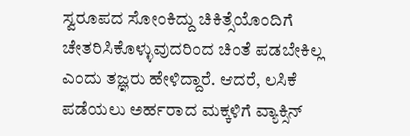ಸ್ವರೂಪದ ಸೋಂಕಿದ್ದು ಚಿಕಿತ್ಸೆಯೊಂದಿಗೆ ಚೇತರಿಸಿಕೊಳ್ಳುವುದರಿಂದ ಚಿಂತೆ ಪಡಬೇಕಿಲ್ಲ ಎಂದು ತಜ್ಞರು ಹೇಳಿದ್ದಾರೆ. ಆದರೆ, ಲಸಿಕೆ ಪಡೆಯಲು ಅರ್ಹರಾದ ಮಕ್ಕಳಿಗೆ ವ್ಯಾಕ್ಸಿನ್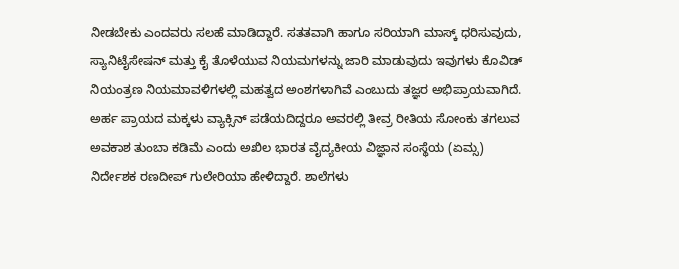ನೀಡಬೇಕು ಎಂದವರು ಸಲಹೆ ಮಾಡಿದ್ದಾರೆ. ಸತತವಾಗಿ ಹಾಗೂ ಸರಿಯಾಗಿ ಮಾಸ್ಕ್ ಧರಿಸುವುದು, ಸ್ಯಾನಿಟೈಸೇಷನ್ ಮತ್ತು ಕೈ ತೊಳೆಯುವ ನಿಯಮಗಳನ್ನು ಜಾರಿ ಮಾಡುವುದು ಇವುಗಳು ಕೊವಿಡ್ ನಿಯಂತ್ರಣ ನಿಯಮಾವಳಿಗಳಲ್ಲಿ ಮಹತ್ವದ ಅಂಶಗಳಾಗಿವೆ ಎಂಬುದು ತಜ್ಞರ ಅಭಿಪ್ರಾಯವಾಗಿದೆ. ಅರ್ಹ ಪ್ರಾಯದ ಮಕ್ಕಳು ವ್ಯಾಕ್ಸಿನ್ ಪಡೆಯದಿದ್ದರೂ ಅವರಲ್ಲಿ ತೀವ್ರ ರೀತಿಯ ಸೋಂಕು ತಗಲುವ ಅವಕಾಶ ತುಂಬಾ ಕಡಿಮೆ ಎಂದು ಅಖಿಲ ಭಾರತ ವೈದ್ಯಕೀಯ ವಿಜ್ಞಾನ ಸಂಸ್ಥೆಯ (ಏಮ್ಸ) ನಿರ್ದೇಶಕ ರಣದೀಪ್ ಗುಲೇರಿಯಾ ಹೇಳಿದ್ದಾರೆ. ಶಾಲೆಗಳು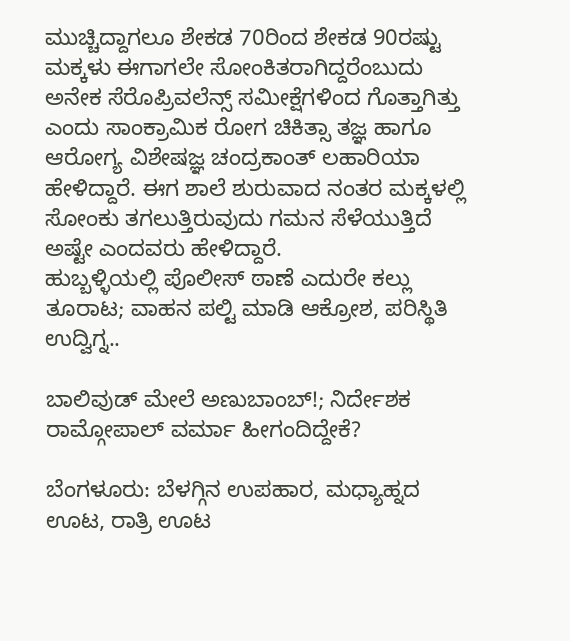ಮುಚ್ಚಿದ್ದಾಗಲೂ ಶೇಕಡ 70ರಿಂದ ಶೇಕಡ 90ರಷ್ಟು ಮಕ್ಕಳು ಈಗಾಗಲೇ ಸೋಂಕಿತರಾಗಿದ್ದರೆಂಬುದು ಅನೇಕ ಸೆರೊಪ್ರಿವಲೆನ್ಸ್ ಸಮೀಕ್ಷೆಗಳಿಂದ ಗೊತ್ತಾಗಿತ್ತು ಎಂದು ಸಾಂಕ್ರಾಮಿಕ ರೋಗ ಚಿಕಿತ್ಸಾ ತಜ್ಞ ಹಾಗೂ ಆರೋಗ್ಯ ವಿಶೇಷಜ್ಞ ಚಂದ್ರಕಾಂತ್ ಲಹಾರಿಯಾ ಹೇಳಿದ್ದಾರೆ. ಈಗ ಶಾಲೆ ಶುರುವಾದ ನಂತರ ಮಕ್ಕಳಲ್ಲಿ ಸೋಂಕು ತಗಲುತ್ತಿರುವುದು ಗಮನ ಸೆಳೆಯುತ್ತಿದೆ ಅಷ್ಟೇ ಎಂದವರು ಹೇಳಿದ್ದಾರೆ.
ಹುಬ್ಬಳ್ಳಿಯಲ್ಲಿ ಪೊಲೀಸ್ ಠಾಣೆ ಎದುರೇ ಕಲ್ಲು ತೂರಾಟ; ವಾಹನ ಪಲ್ಟಿ ಮಾಡಿ ಆಕ್ರೋಶ, ಪರಿಸ್ಥಿತಿ ಉದ್ವಿಗ್ನ..

ಬಾಲಿವುಡ್ ಮೇಲೆ ಅಣುಬಾಂಬ್!; ನಿರ್ದೇಶಕ ರಾಮ್ಗೋಪಾಲ್ ವರ್ಮಾ ಹೀಗಂದಿದ್ದೇಕೆ?

ಬೆಂಗಳೂರು: ಬೆಳಗ್ಗಿನ ಉಪಹಾರ, ಮಧ್ಯಾಹ್ನದ ಊಟ, ರಾತ್ರಿ ಊಟ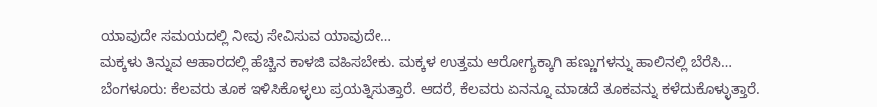ಯಾವುದೇ ಸಮಯದಲ್ಲಿ ನೀವು ಸೇವಿಸುವ ಯಾವುದೇ…
ಮಕ್ಕಳು ತಿನ್ನುವ ಆಹಾರದಲ್ಲಿ ಹೆಚ್ಚಿನ ಕಾಳಜಿ ವಹಿಸಬೇಕು. ಮಕ್ಕಳ ಉತ್ತಮ ಆರೋಗ್ಯಕ್ಕಾಗಿ ಹಣ್ಣುಗಳನ್ನು ಹಾಲಿನಲ್ಲಿ ಬೆರೆಸಿ…
ಬೆಂಗಳೂರು: ಕೆಲವರು ತೂಕ ಇಳಿಸಿಕೊಳ್ಳಲು ಪ್ರಯತ್ನಿಸುತ್ತಾರೆ. ಆದರೆ, ಕೆಲವರು ಏನನ್ನೂ ಮಾಡದೆ ತೂಕವನ್ನು ಕಳೆದುಕೊಳ್ಳುತ್ತಾರೆ.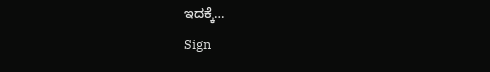ಇದಕ್ಕೆ…
Sign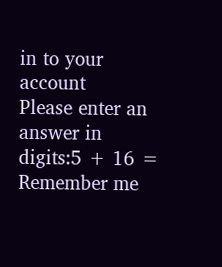in to your account
Please enter an answer in digits:5 + 16 =
Remember me